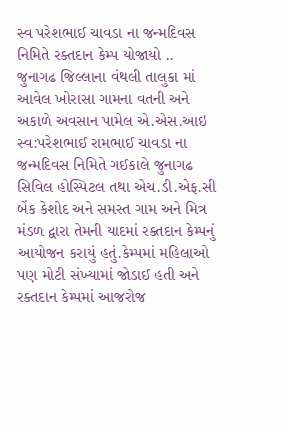સ્વ પરેશભાઈ ચાવડા ના જન્મદિવસ નિમિતે રક્તદાન કેમ્પ યોજાયો ..
જુનાગઢ જિલ્લાના વંથલી તાલુકા માં આવેલ ખોરાસા ગામના વતની અને અકાળે અવસાન પામેલ એ.એસ.આઇ સ્વ:પરેશભાઈ રામભાઈ ચાવડા ના જન્મદિવસ નિમિતે ગઈકાલે જુનાગઢ સિવિલ હોસ્પિટલ તથા એચ.ડી.એફ.સી બેંક કેશોદ અને સમસ્ત ગામ અને મિત્ર મંડળ દ્વારા તેમની યાદમાં રક્તદાન કેમ્પનું આયોજન કરાયું હતું.કેમ્પમાં મહિલાઓ પણ મોટી સંખ્યામાં જોડાઈ હતી અને રક્તદાન કેમ્પમાં આજરોજ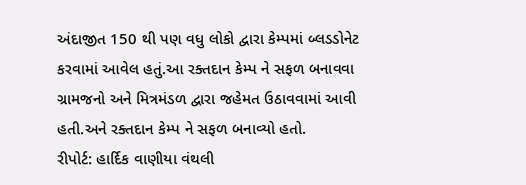અંદાજીત 150 થી પણ વધુ લોકો દ્વારા કેમ્પમાં બ્લડડોનેટ કરવામાં આવેલ હતું.આ રક્તદાન કેમ્પ ને સફળ બનાવવા ગ્રામજનો અને મિત્રમંડળ દ્વારા જહેમત ઉઠાવવામાં આવી હતી.અને રક્તદાન કેમ્પ ને સફળ બનાવ્યો હતો.
રીપોર્ટ: હાર્દિક વાણીયા વંથલી